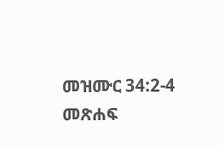መዝሙር 34:2-4 መጽሐፍ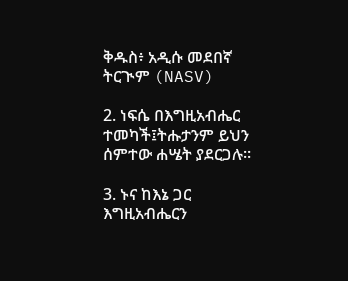ቅዱስ፥ አዲሱ መደበኛ ትርጒም (NASV)

2. ነፍሴ በእግዚአብሔር ተመካች፤ትሑታንም ይህን ሰምተው ሐሤት ያደርጋሉ።

3. ኑና ከእኔ ጋር እግዚአብሔርን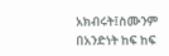አክብሩት፤ስሙንም በአንድነት ከፍ ከፍ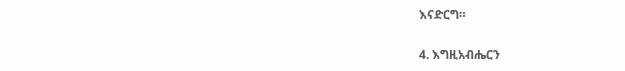እናድርግ።

4. እግዚአብሔርን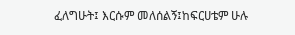ፈለግሁት፤ እርሱም መለሰልኝ፤ከፍርሀቴም ሁሉ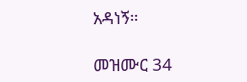አዳነኝ።

መዝሙር 34